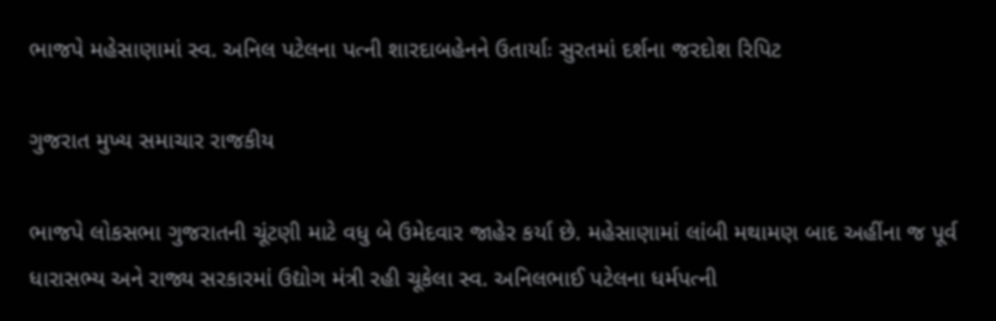ભાજપે મહેસાણામાં સ્વ. અનિલ પટેલના પત્ની શારદાબહેનને ઉતાર્યાઃ સુરતમાં દર્શના જરદોશ રિપિટ

ગુજરાત મુખ્ય સમાચાર રાજકીય

ભાજપે લોકસભા ગુજરાતની ચૂંટણી માટે વધુ બે ઉમેદવાર જાહેર કર્યા છે. મહેસાણામાં લાંબી મથામણ બાદ અહીંના જ પૂર્વ ધારાસભ્ય અને રાજ્ય સરકારમાં ઉદ્યોગ મંત્રી રહી ચૂકેલા સ્વ. અનિલભાઈ પટેલના ધર્મપત્ની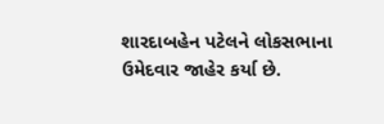શારદાબહેન પટેલને લોકસભાના ઉમેદવાર જાહેર કર્યા છે.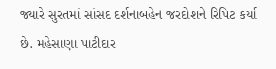જ્યારે સુરતમાં સાંસદ દર્શનાબહેન જરદોશને રિપિટ કર્યા છે. મહેસાણા પાટીદાર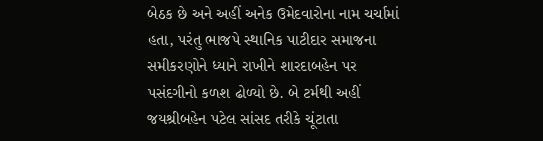બેઠક છે અને અહીં અનેક ઉમેદવારોના નામ ચર્ચામાં હતા, પરંતુ ભાજપે સ્થાનિક પાટીદાર સમાજના સમીકરણોને ધ્યાને રાખીને શારદાબહેન પર પસંદગીનો કળશ ઢોળ્યો છે. બે ટર્મથી અહીં જયશ્રીબહેન પટેલ સાંસદ તરીકે ચૂંટાતા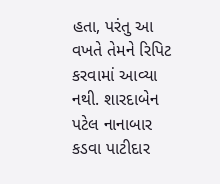હતા, પરંતુ આ વખતે તેમને રિપિટ કરવામાં આવ્યા નથી. શારદાબેન પટેલ નાનાબાર કડવા પાટીદાર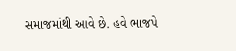સમાજમાંથી આવે છે. હવે ભાજપે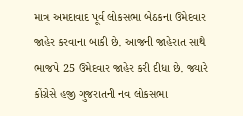માત્ર અમદાવાદ પૂર્વ લોકસભા બેઠકના ઉમેદવાર જાહેર કરવાના બાકી છે. આજની જાહેરાત સાથે ભાજપે 25 ઉમેદવાર જાહેર કરી દીધા છે. જ્યારે કોંગ્રેસે હજી ગુજરાતની નવ લોકસભા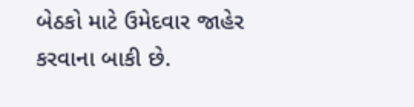બેઠકો માટે ઉમેદવાર જાહેર કરવાના બાકી છે.